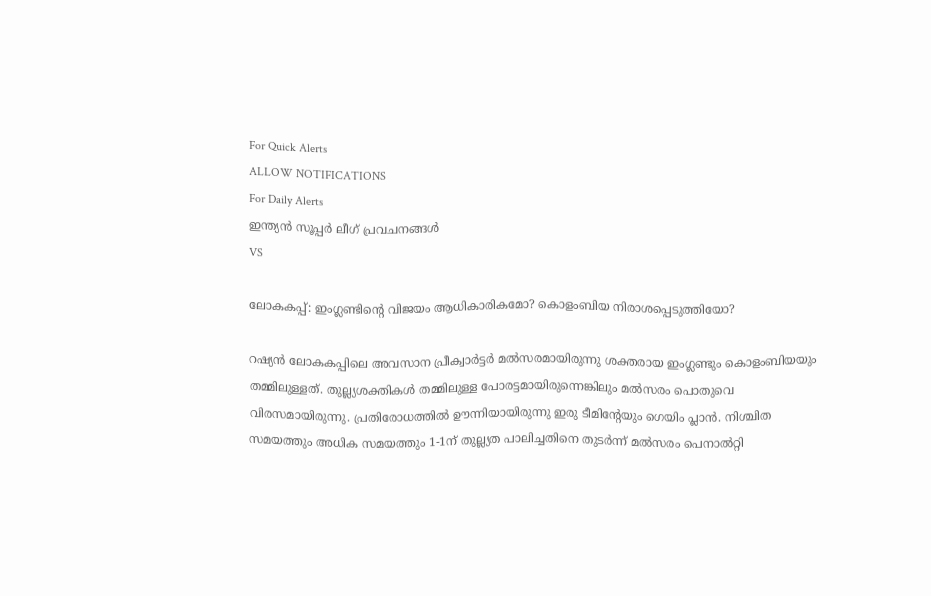For Quick Alerts
ALLOW NOTIFICATIONS
For Daily Alerts
ഇന്ത്യന്‍ സൂപ്പര്‍ ലീഗ്‌ പ്രവചനങ്ങൾ
VS

ലോകകപ്പ്: ഇംഗ്ലണ്ടിന്റെ വിജയം ആധികാരികമോ? കൊളംബിയ നിരാശപ്പെടുത്തിയോ?

റഷ്യന്‍ ലോകകപ്പിലെ അവസാന പ്രീക്വാര്‍ട്ടര്‍ മല്‍സരമായിരുന്നു ശക്തരായ ഇംഗ്ലണ്ടും കൊളംബിയയും തമ്മിലുള്ളത്. തുല്ല്യശക്തികള്‍ തമ്മിലുള്ള പോരട്ടമായിരുന്നെങ്കിലും മല്‍സരം പൊതുവെ വിരസമായിരുന്നു. പ്രതിരോധത്തില്‍ ഊന്നിയായിരുന്നു ഇരു ടീമിന്റേയും ഗെയിം പ്ലാന്‍. നിശ്ചിത സമയത്തും അധിക സമയത്തും 1-1ന് തുല്ല്യത പാലിച്ചതിനെ തുടര്‍ന്ന് മല്‍സരം പെനാല്‍റ്റി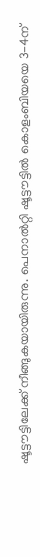ഷൂട്ടൗട്ടിലേക്ക് നീങ്ങുകയായിരുന്നു. പെനാല്‍റ്റി ഷൂട്ടൗട്ടില്‍ കൊളംബിയയെ 3-4ന്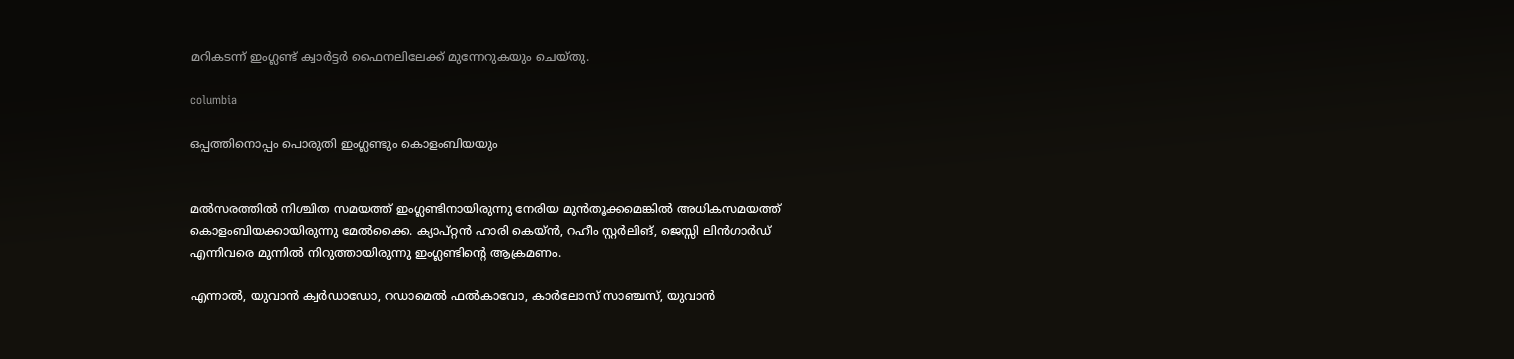മറികടന്ന് ഇംഗ്ലണ്ട് ക്വാര്‍ട്ടര്‍ ഫൈനലിലേക്ക് മുന്നേറുകയും ചെയ്തു.

columbia

ഒപ്പത്തിനൊപ്പം പൊരുതി ഇംഗ്ലണ്ടും കൊളംബിയയും


മല്‍സരത്തില്‍ നിശ്ചിത സമയത്ത് ഇംഗ്ലണ്ടിനായിരുന്നു നേരിയ മുന്‍തൂക്കമെങ്കില്‍ അധികസമയത്ത് കൊളംബിയക്കായിരുന്നു മേല്‍ക്കൈ. ക്യാപ്റ്റന്‍ ഹാരി കെയ്ന്‍, റഹീം സ്റ്റര്‍ലിങ്, ജെസ്സി ലിന്‍ഗാര്‍ഡ് എന്നിവരെ മുന്നില്‍ നിറുത്തായിരുന്നു ഇംഗ്ലണ്ടിന്റെ ആക്രമണം.

എന്നാല്‍, യുവാന്‍ ക്വര്‍ഡാഡോ, റഡാമെല്‍ ഫല്‍കാവോ, കാര്‍ലോസ് സാഞ്ചസ്, യുവാന്‍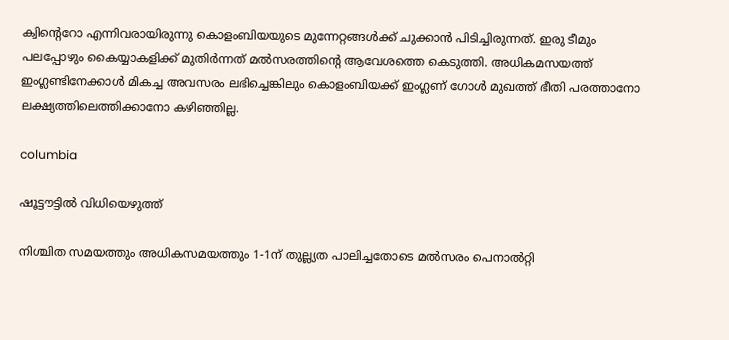ക്വിന്റെറോ എന്നിവരായിരുന്നു കൊളംബിയയുടെ മുന്നേറ്റങ്ങള്‍ക്ക് ചുക്കാന്‍ പിടിച്ചിരുന്നത്. ഇരു ടീമും പലപ്പോഴും കൈയ്യാകളിക്ക് മുതിര്‍ന്നത് മല്‍സരത്തിന്റെ ആവേശത്തെ കെടുത്തി. അധികമസയത്ത് ഇംഗ്ലണ്ടിനേക്കാള്‍ മികച്ച അവസരം ലഭിച്ചെങ്കിലും കൊളംബിയക്ക് ഇംഗ്ലണ് ഗോള്‍ മുഖത്ത് ഭീതി പരത്താനോ ലക്ഷ്യത്തിലെത്തിക്കാനോ കഴിഞ്ഞില്ല.

columbia

ഷൂട്ടൗട്ടില്‍ വിധിയെഴുത്ത്

നിശ്ചിത സമയത്തും അധികസമയത്തും 1-1ന് തുല്ല്യത പാലിച്ചതോടെ മല്‍സരം പെനാല്‍റ്റി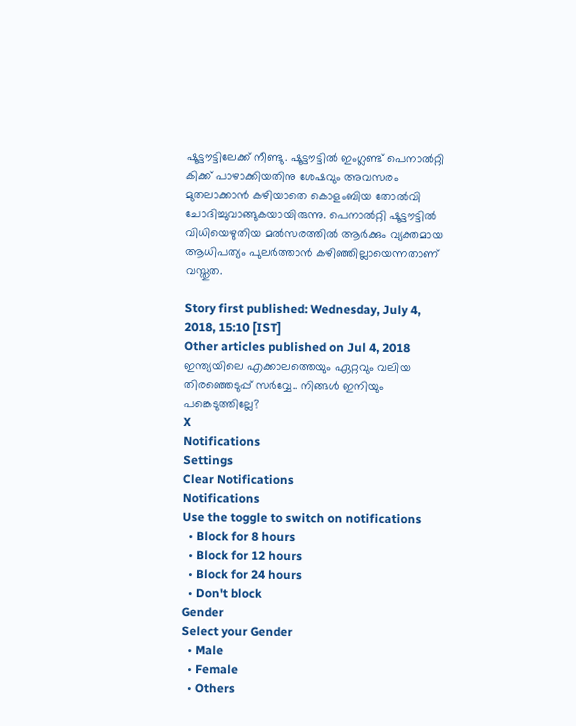ഷൂട്ടൗട്ടിലേക്ക് നീണ്ടു. ഷൂട്ടൗട്ടില്‍ ഇംഗ്ലണ്ട് പെനാല്‍റ്റി കിക്ക് പാഴാക്കിയതിനു ശേഷവും അവസരം മുതലാക്കാന്‍ കഴിയാതെ കൊളംബിയ തോല്‍വി ചോദിച്ചുവാങ്ങുകയായിരുന്നു. പെനാല്‍റ്റി ഷൂട്ടൗട്ടില്‍ വിധിയെഴുതിയ മല്‍സരത്തില്‍ ആര്‍ക്കും വ്യക്തമായ ആധിപത്യം പുലര്‍ത്താന്‍ കഴിഞ്ഞില്ലായെന്നതാണ് വസ്തുത.

Story first published: Wednesday, July 4, 2018, 15:10 [IST]
Other articles published on Jul 4, 2018
ഇന്ത്യയിലെ എക്കാലത്തെയും ഏറ്റവും വലിയ തിരഞ്ഞെടുപ്പ് സർവ്വേ.. നിങ്ങൾ ഇനിയും പങ്കെടുത്തില്ലേ?
X
Notifications
Settings
Clear Notifications
Notifications
Use the toggle to switch on notifications
  • Block for 8 hours
  • Block for 12 hours
  • Block for 24 hours
  • Don't block
Gender
Select your Gender
  • Male
  • Female
  • Others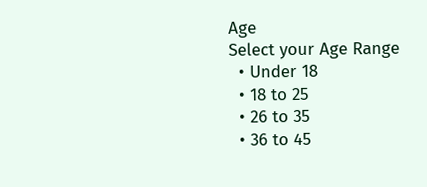Age
Select your Age Range
  • Under 18
  • 18 to 25
  • 26 to 35
  • 36 to 45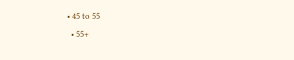• 45 to 55
  • 55+